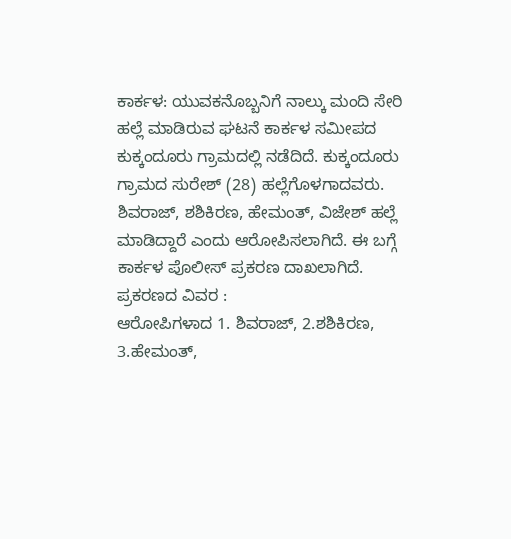ಕಾರ್ಕಳ: ಯುವಕನೊಬ್ಬನಿಗೆ ನಾಲ್ಕು ಮಂದಿ ಸೇರಿ ಹಲ್ಲೆ ಮಾಡಿರುವ ಘಟನೆ ಕಾರ್ಕಳ ಸಮೀಪದ ಕುಕ್ಕಂದೂರು ಗ್ರಾಮದಲ್ಲಿ ನಡೆದಿದೆ. ಕುಕ್ಕಂದೂರು ಗ್ರಾಮದ ಸುರೇಶ್ (28) ಹಲ್ಲೆಗೊಳಗಾದವರು. ಶಿವರಾಜ್, ಶಶಿಕಿರಣ, ಹೇಮಂತ್, ವಿಜೇಶ್ ಹಲ್ಲೆ ಮಾಡಿದ್ದಾರೆ ಎಂದು ಆರೋಪಿಸಲಾಗಿದೆ. ಈ ಬಗ್ಗೆ ಕಾರ್ಕಳ ಪೊಲೀಸ್ ಪ್ರಕರಣ ದಾಖಲಾಗಿದೆ.
ಪ್ರಕರಣದ ವಿವರ :
ಆರೋಪಿಗಳಾದ 1. ಶಿವರಾಜ್, 2.ಶಶಿಕಿರಣ, 3.ಹೇಮಂತ್,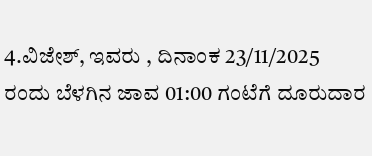4.ವಿಜೇಶ್, ಇವರು , ದಿನಾಂಕ 23/11/2025 ರಂದು ಬೆಳಗಿನ ಜಾವ 01:00 ಗಂಟೆಗೆ ದೂರುದಾರ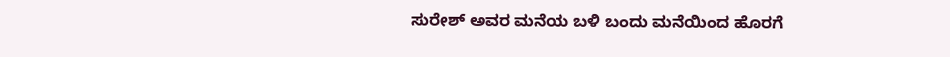ಸುರೇಶ್ ಅವರ ಮನೆಯ ಬಳಿ ಬಂದು ಮನೆಯಿಂದ ಹೊರಗೆ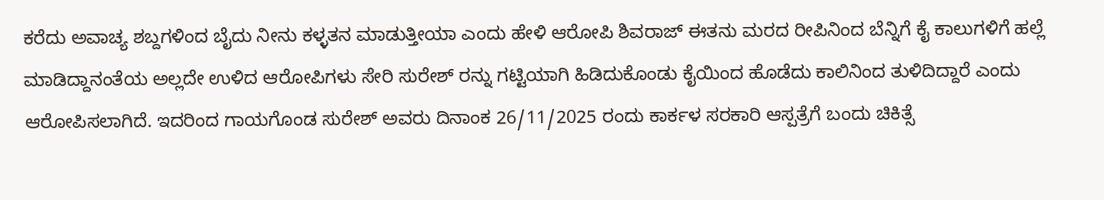ಕರೆದು ಅವಾಚ್ಯ ಶಬ್ದಗಳಿಂದ ಬೈದು ನೀನು ಕಳ್ಳತನ ಮಾಡುತ್ತೀಯಾ ಎಂದು ಹೇಳಿ ಆರೋಪಿ ಶಿವರಾಜ್ ಈತನು ಮರದ ರೀಪಿನಿಂದ ಬೆನ್ನಿಗೆ ಕೈ ಕಾಲುಗಳಿಗೆ ಹಲ್ಲೆ ಮಾಡಿದ್ದಾನಂತೆಯ ಅಲ್ಲದೇ ಉಳಿದ ಆರೋಪಿಗಳು ಸೇರಿ ಸುರೇಶ್ ರನ್ನು ಗಟ್ಟಿಯಾಗಿ ಹಿಡಿದುಕೊಂಡು ಕೈಯಿಂದ ಹೊಡೆದು ಕಾಲಿನಿಂದ ತುಳಿದಿದ್ದಾರೆ ಎಂದು ಆರೋಪಿಸಲಾಗಿದೆ. ಇದರಿಂದ ಗಾಯಗೊಂಡ ಸುರೇಶ್ ಅವರು ದಿನಾಂಕ 26/11/2025 ರಂದು ಕಾರ್ಕಳ ಸರಕಾರಿ ಆಸ್ಪತ್ರೆಗೆ ಬಂದು ಚಿಕಿತ್ಸೆ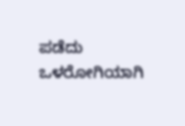ಪಡೆದು ಒಳರೋಗಿಯಾಗಿ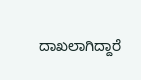ದಾಖಲಾಗಿದ್ದಾರೆ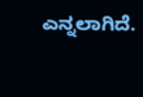ಎನ್ನಲಾಗಿದೆ.